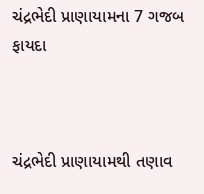ચંદ્રભેદી પ્રાણાયામના 7 ગજબ ફાયદા



ચંદ્રભેદી પ્રાણાયામથી તણાવ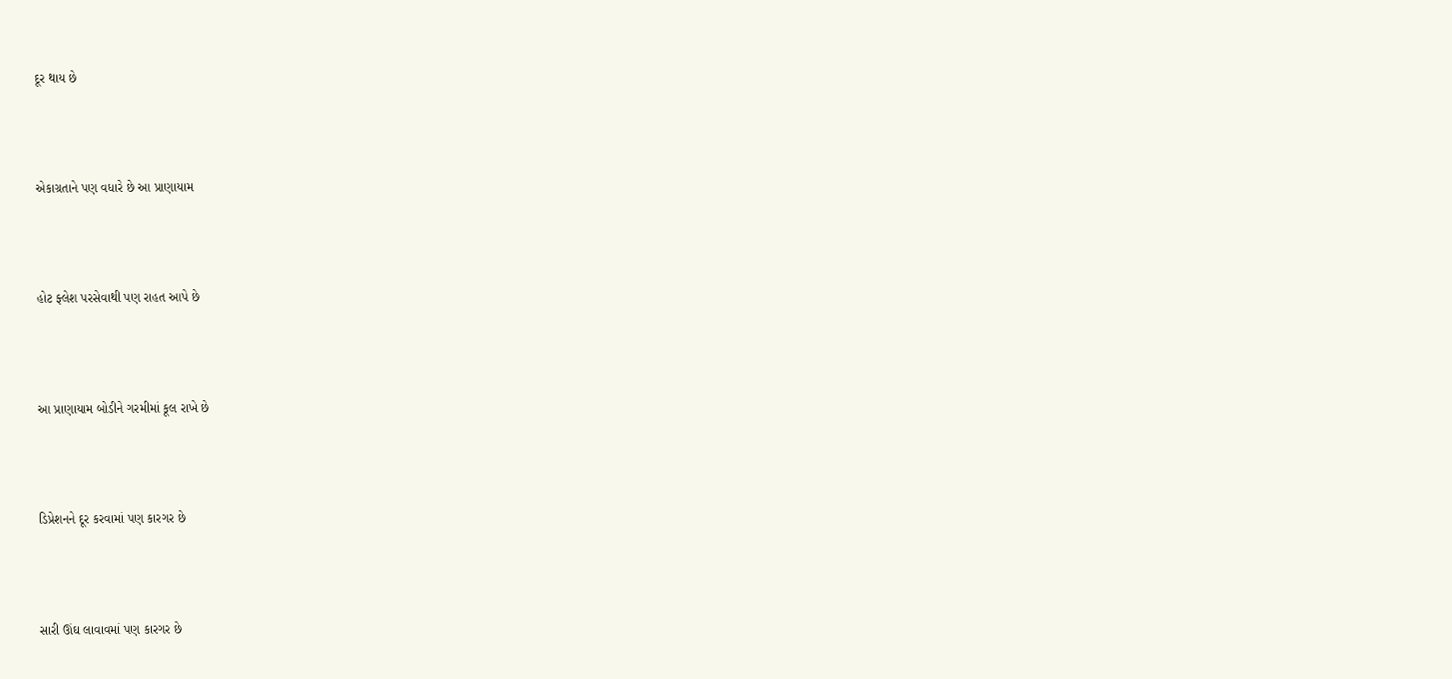દૂર થાય છે



એકાગ્રતાને પણ વધારે છે આ પ્રાણાયામ



હોટ ફ્લેશ પરસેવાથી પણ રાહત આપે છે



આ પ્રાણાયામ બોડીને ગરમીમાં કૂલ રાખે છે



ડિપ્રેશનને દૂર કરવામાં પણ કારગર છે



સારી ઊંઘ લાવાવમાં પણ કારગર છે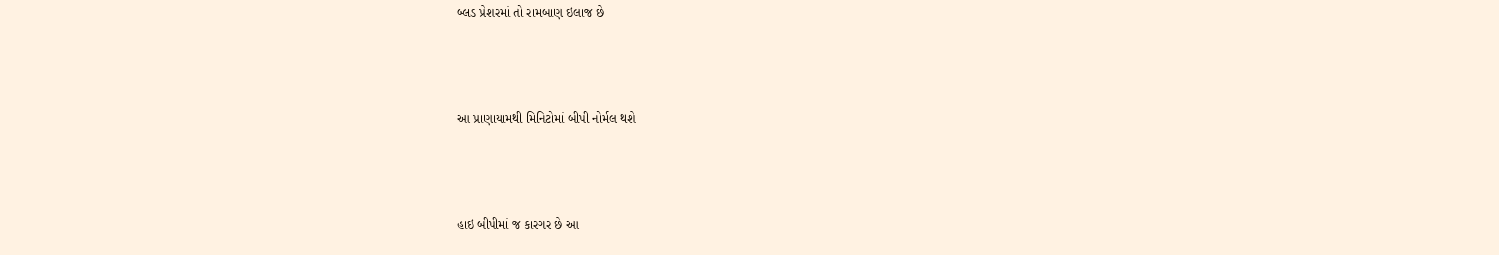બ્લડ પ્રેશરમાં તો રામબાણ ઇલાજ છે



આ પ્રાણાયામથી મિનિટોમાં બીપી નોર્મલ થશે



હાઇ બીપીમાં જ કારગર છે આ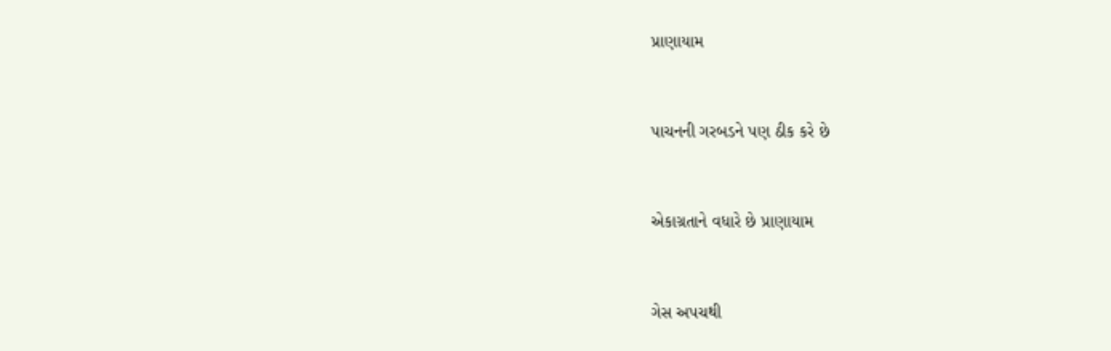પ્રાણાયામ



પાચનની ગરબડને પણ ઠીક કરે છે



એકાગ્રતાને વધારે છે પ્રાણાયામ



ગેસ અપચથી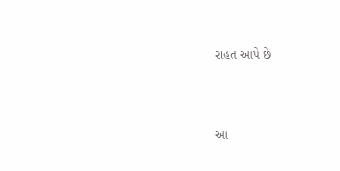રાહત આપે છે



આ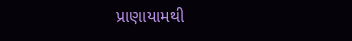પ્રાણાયામથી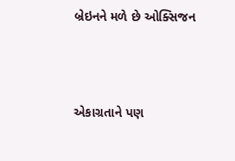બ્રેઇનને મળે છે ઓક્સિજન



એકાગ્રતાને પણ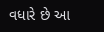વધારે છે આ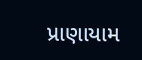પ્રાણાયામ